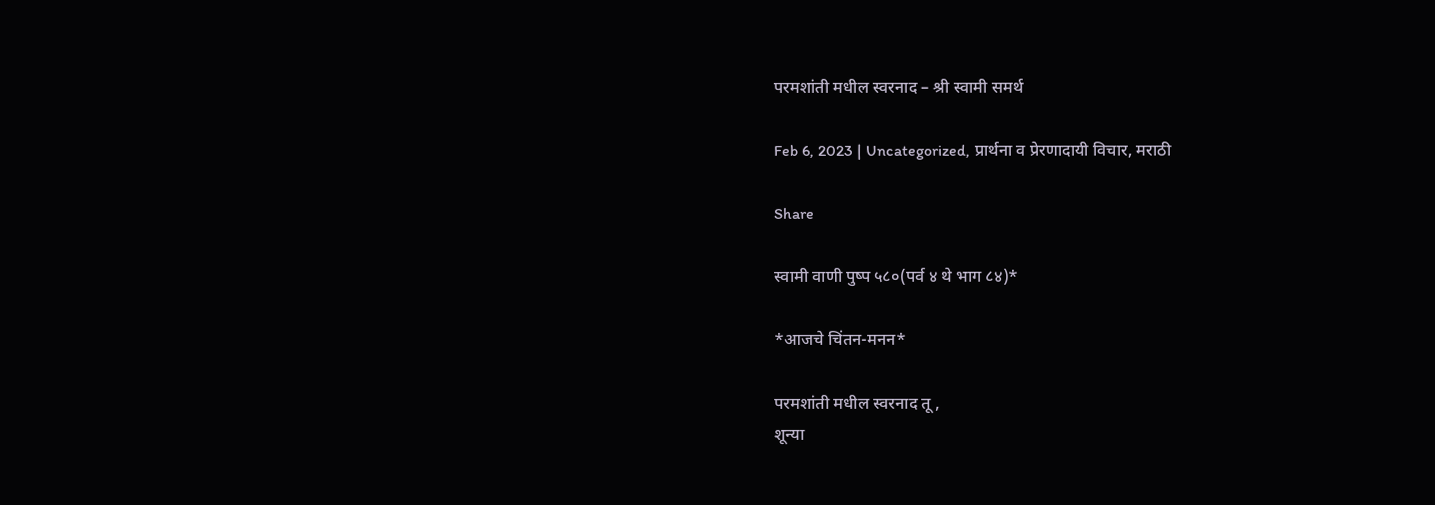परमशांती मधील स्वरनाद – श्री स्वामी समर्थ

Feb 6, 2023 | Uncategorized, प्रार्थना व प्रेरणादायी विचार, मराठी

Share

स्वामी वाणी पुष्प ५८०(पर्व ४ थे भाग ८४)*

*आजचे चिंतन-मनन*

परमशांती मधील स्वरनाद तू ,
शून्या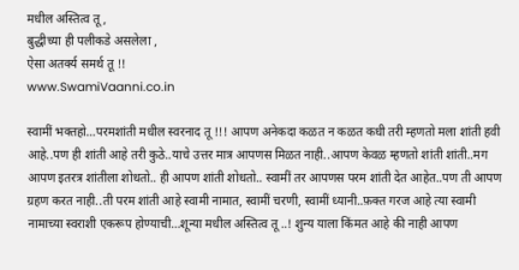मधील अस्तित्व तू ,
बुद्धीच्या ही पलीकडे असलेला ,
ऐसा अतर्क्य समर्थ तू !!
www.SwamiVaanni.co.in

स्वामीं भक्तहो…परमशांती मधील स्वरनाद तू !!! आपण अनेकदा कळत न कळत कधी तरी म्हणतो मला शांती हवी आहे..पण ही शांती आहे तरी कुठे..याचे उत्तर मात्र आपणस मिळत नाही..आपण केवळ म्हणतो शांती शांती..मग आपण इतरत्र शांतीला शोधतो.. ही आपण शांती शोधतो.. स्वामीं तर आपणस परम शांती देत आहेत..पण ती आपण ग्रहण करत नाही..ती परम शांती आहे स्वामी नामात, स्वामीं चरणी, स्वामीं ध्यानी..फ़क्त गरज आहे त्या स्वामी नामाच्या स्वराशी एकरूप होण्याची…शून्या मधील अस्तित्व तू ..! शुन्य याला किंमत आहे की नाही आपण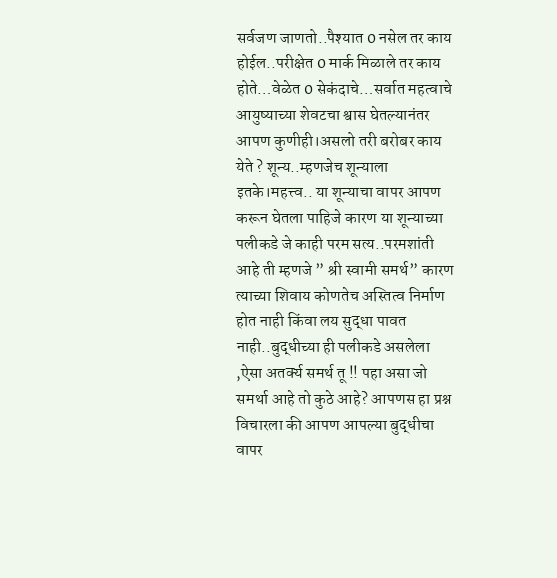सर्वजण जाणतो..पैश्यात 0 नसेल तर काय होईल..परीक्षेत 0 मार्क मिळाले तर काय होते…वेळेत 0 सेकंदाचे…सर्वात महत्वाचे आयुष्याच्या शेवटचा श्वास घेतल्यानंतर आपण कुणीही।असलो तरी बरोबर काय येते ? शून्य..म्हणजेच शून्याला इतके।महत्त्व.. या शून्याचा वापर आपण करून घेतला पाहिजे कारण या शून्याच्या पलीकडे जे काही परम सत्य..परमशांती आहे ती म्हणजे ” श्री स्वामी समर्थ” कारण त्याच्या शिवाय कोणतेच अस्तित्व निर्माण होत नाही किंवा लय सुद्धा पावत नाही..बुद्धीच्या ही पलीकडे असलेला ,ऐसा अतर्क्य समर्थ तू !! पहा असा जो समर्था आहे तो कुठे आहे? आपणस हा प्रश्न विचारला की आपण आपल्या बुद्धीचा वापर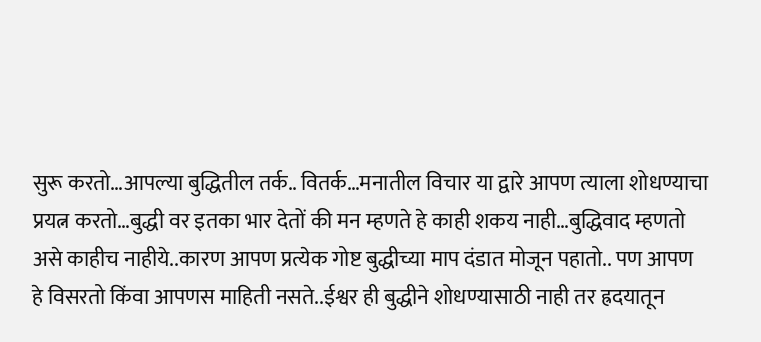सुरू करतो…आपल्या बुद्धितील तर्क.. वितर्क…मनातील विचार या द्वारे आपण त्याला शोधण्याचा प्रयत्न करतो…बुद्धी वर इतका भार देतों की मन म्हणते हे काही शकय नाही…बुद्धिवाद म्हणतो असे काहीच नाहीये..कारण आपण प्रत्येक गोष्ट बुद्धीच्या माप दंडात मोजून पहातो.. पण आपण हे विसरतो किंवा आपणस माहिती नसते..ईश्वर ही बुद्धीने शोधण्यासाठी नाही तर ह्रदयातून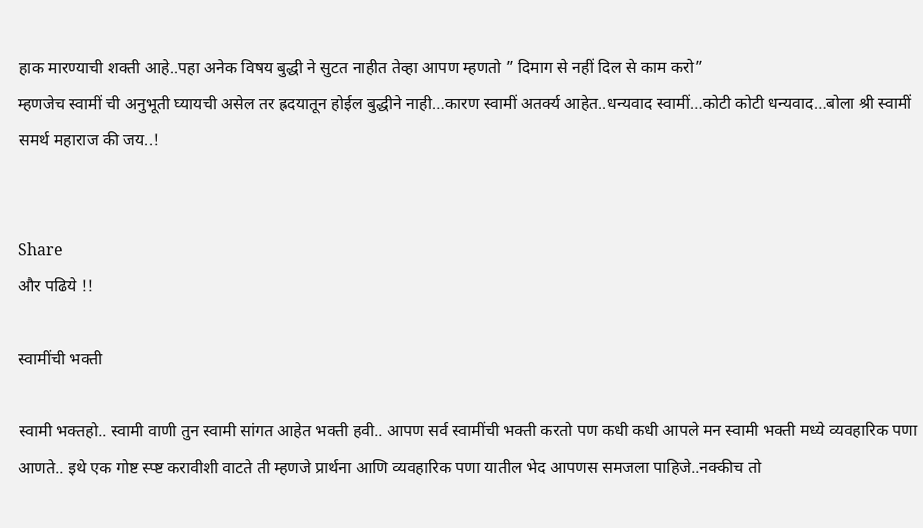हाक मारण्याची शक्ती आहे..पहा अनेक विषय बुद्धी ने सुटत नाहीत तेव्हा आपण म्हणतो ” दिमाग से नहीं दिल से काम करो”
म्हणजेच स्वामीं ची अनुभूती घ्यायची असेल तर ह्रदयातून होईल बुद्धीने नाही…कारण स्वामीं अतर्क्य आहेत..धन्यवाद स्वामीं…कोटी कोटी धन्यवाद…बोला श्री स्वामीं समर्थ महाराज की जय..!


Share
और पढिये !!

स्वामींची भक्ती

स्वामी भक्तहो.. स्वामी वाणी तुन स्वामी सांगत आहेत भक्ती हवी.. आपण सर्व स्वामींची भक्ती करतो पण कधी कधी आपले मन स्वामी भक्ती मध्ये व्यवहारिक पणा आणते.. इथे एक गोष्ट स्प्ष्ट करावीशी वाटते ती म्हणजे प्रार्थना आणि व्यवहारिक पणा यातील भेद आपणस समजला पाहिजे..नक्कीच तो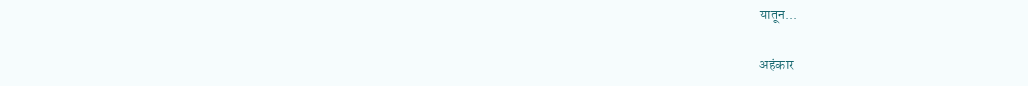यातून...

अहंकार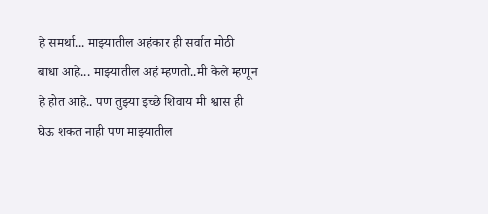हे समर्था... माझ्यातील अहंकार ही सर्वात मोठी बाधा आहे... माझ्यातील अहं म्हणतो..मी केले म्हणून हे होत आहे.. पण तुझ्या इच्छे शिवाय मी श्वास ही घेऊ शकत नाही पण माझ्यातील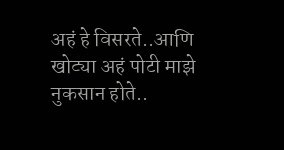अहं हे विसरते..आणि खोट्या अहं पोटी माझे नुकसान होते..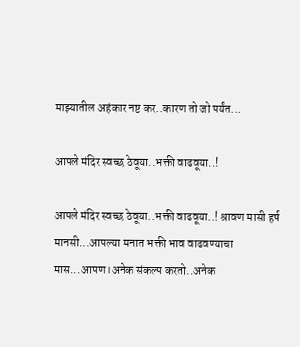माझ्यातील अहंकार नष्ट कर..कारण तो जो पर्यंत...

आपले मंदिर स्वच्छ ठेवूया..भक्ती वाढवूया..!

आपले मंदिर स्वच्छ ठेवूया..भक्ती वाढवूया..! श्रावण मासी हर्ष मानसी...आपल्या मनात भक्ती भाव वाढवण्याचा मास...आपण।अनेक संकल्प करतो..अनेक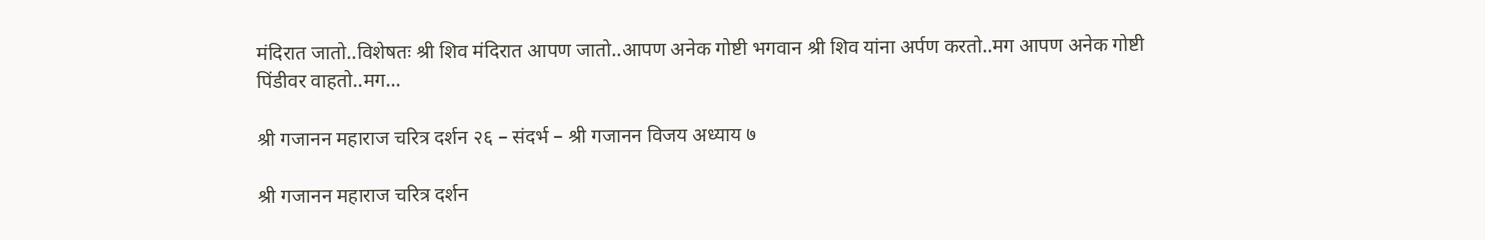मंदिरात जातो..विशेषतः श्री शिव मंदिरात आपण जातो..आपण अनेक गोष्टी भगवान श्री शिव यांना अर्पण करतो..मग आपण अनेक गोष्टी पिंडीवर वाहतो..मग...

श्री गजानन महाराज चरित्र दर्शन २६ – संदर्भ – श्री गजानन विजय अध्याय ७

श्री गजानन महाराज चरित्र दर्शन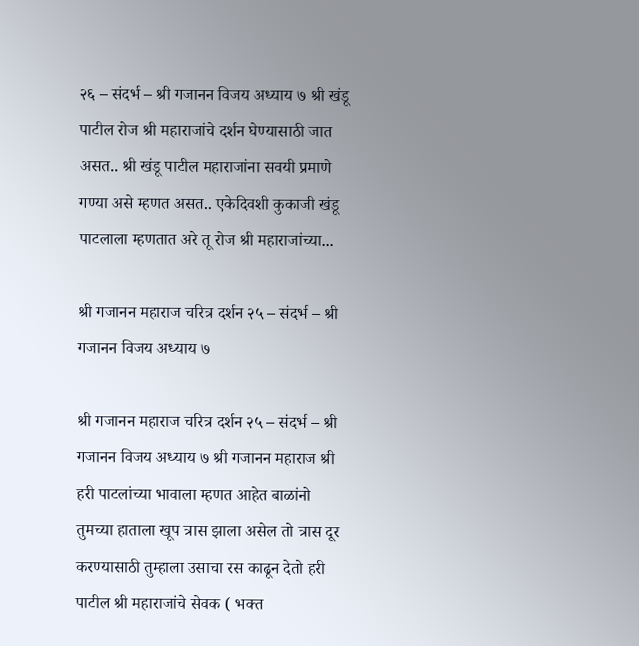२६ – संदर्भ – श्री गजानन विजय अध्याय ७ श्री खंडू पाटील रोज श्री महाराजांचे दर्शन घेण्यासाठी जात असत.. श्री खंडू पाटील महाराजांना सवयी प्रमाणे गण्या असे म्हणत असत.. एकेदिवशी कुकाजी खंडू पाटलाला म्हणतात अरे तू रोज श्री महाराजांच्या...

श्री गजानन महाराज चरित्र दर्शन २५ – संदर्भ – श्री गजानन विजय अध्याय ७

श्री गजानन महाराज चरित्र दर्शन २५ – संदर्भ – श्री गजानन विजय अध्याय ७ श्री गजानन महाराज श्री हरी पाटलांच्या भावाला म्हणत आहेत बाळांनो तुमच्या हाताला खूप त्रास झाला असेल तो त्रास दूर करण्यासाठी तुम्हाला उसाचा रस काढून देतो हरी पाटील श्री महाराजांचे सेवक ( भक्त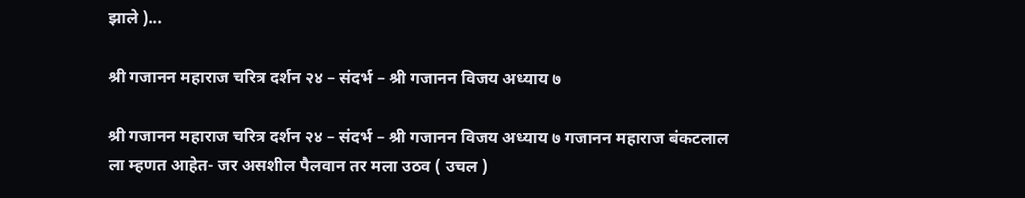झाले )...

श्री गजानन महाराज चरित्र दर्शन २४ – संदर्भ – श्री गजानन विजय अध्याय ७

श्री गजानन महाराज चरित्र दर्शन २४ – संदर्भ – श्री गजानन विजय अध्याय ७ गजानन महाराज बंकटलाल ला म्हणत आहेत- जर असशील पैलवान तर मला उठव ( उचल )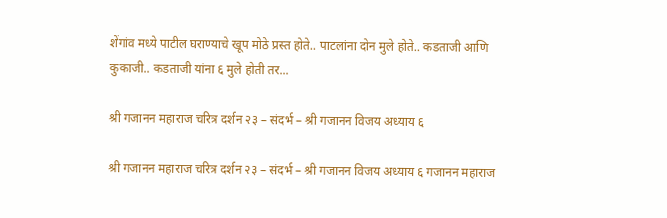शेंगांव मध्ये पाटील घराण्याचे खूप मोठे प्रस्त होते.. पाटलांना दोन मुले होते.. कडताजी आणि कुकाजी.. कडताजी यांना ६ मुले होती तर...

श्री गजानन महाराज चरित्र दर्शन २३ – संदर्भ – श्री गजानन विजय अध्याय ६

श्री गजानन महाराज चरित्र दर्शन २३ – संदर्भ – श्री गजानन विजय अध्याय ६ गजानन महाराज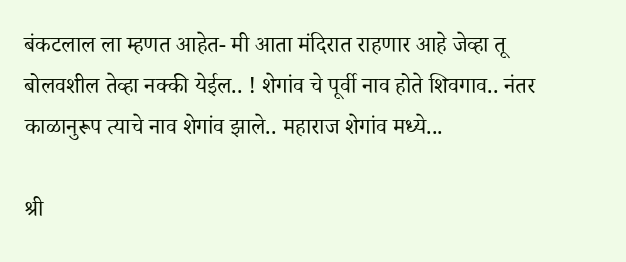बंकटलाल ला म्हणत आहेत- मी आता मंदिरात राहणार आहे जेव्हा तू बोलवशील तेव्हा नक्की येईल.. ! शेगांव चे पूर्वी नाव होते शिवगाव.. नंतर काळानुरूप त्याचे नाव शेगांव झाले.. महाराज शेगांव मध्ये...

श्री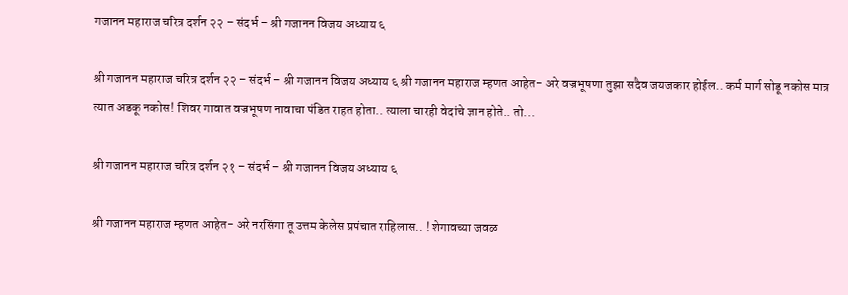गजानन महाराज चरित्र दर्शन २२ – संदर्भ – श्री गजानन विजय अध्याय ६

श्री गजानन महाराज चरित्र दर्शन २२ – संदर्भ – श्री गजानन विजय अध्याय ६ श्री गजानन महाराज म्हणत आहेत- अरे वज्रभूषणा तुझा सदैव जयजकार होईल.. कर्म मार्ग सोडू नकोस मात्र त्यात अडकू नकोस! शिवर गावात वज्रभूषण नावाचा पंडित राहत होता.. त्याला चारही वेदांचे ज्ञान होते.. तो...

श्री गजानन महाराज चरित्र दर्शन २१ – संदर्भ – श्री गजानन विजय अध्याय ६

श्री गजानन महाराज म्हणत आहेत- अरे नरसिंगा तू उत्तम केलेस प्रपंचात राहिलास.. ! शेगावच्या जवळ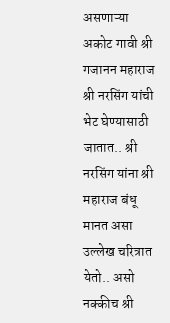असणाऱ्या अकोट गावी श्री गजानन महाराज श्री नरसिंग यांची भेट घेण्यासाठी जातात.. श्री नरसिंग यांना श्री महाराज बंधू मानत असा उल्लेख चरित्रात येतो.. असो नक्कीच श्री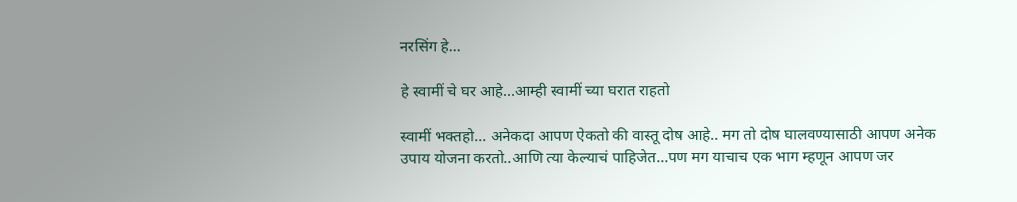नरसिंग हे...

हे स्वामीं चे घर आहे…आम्ही स्वामीं च्या घरात राहतो

स्वामीं भक्तहो... अनेकदा आपण ऐकतो की वास्तू दोष आहे.. मग तो दोष घालवण्यासाठी आपण अनेक उपाय योजना करतो..आणि त्या केल्याचं पाहिजेत...पण मग याचाच एक भाग म्हणून आपण जर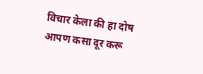विचार केला की हा दोष आपण कसा दूर करू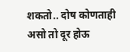शकतो.. दोष कोणताही असो तो दूर होऊ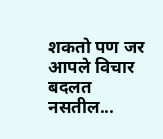शकतो पण जर आपले विचार बदलत नसतील...